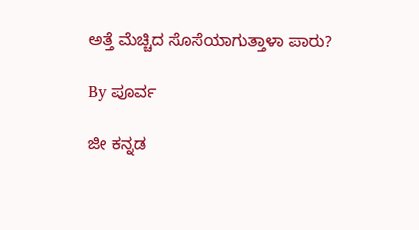ಅತ್ತೆ ಮೆಚ್ಚಿದ ಸೊಸೆಯಾಗುತ್ತಾಳಾ ಪಾರು?

By ಪೂರ್ವ

ಜೀ ಕನ್ನಡ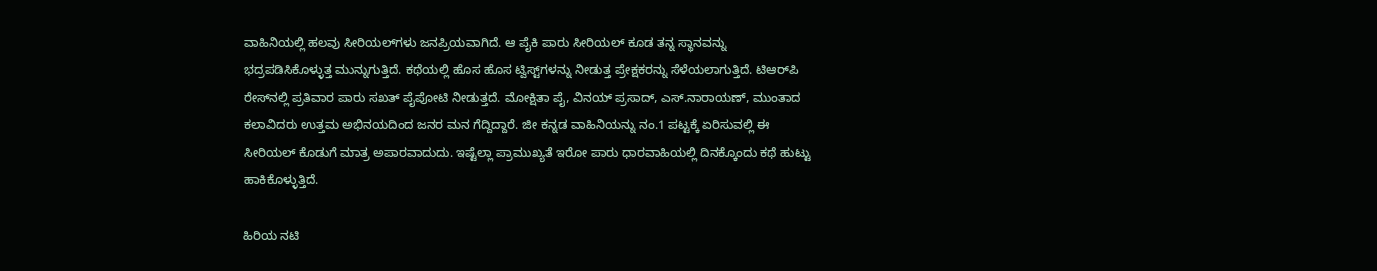ವಾಹಿನಿಯಲ್ಲಿ ಹಲವು ಸೀರಿಯಲ್‌ಗಳು ಜನಪ್ರಿಯವಾಗಿದೆ. ಆ ಪೈಕಿ ಪಾರು ಸೀರಿಯಲ್ ಕೂಡ ತನ್ನ ಸ್ಥಾನವನ್ನು ಭದ್ರಪಡಿಸಿಕೊಳ್ಳುತ್ತ ಮುನ್ನುಗುತ್ತಿದೆ. ಕಥೆಯಲ್ಲಿ ಹೊಸ ಹೊಸ ಟ್ವಿಸ್ಟ್‌ಗಳನ್ನು ನೀಡುತ್ತ ಪ್ರೇಕ್ಷಕರನ್ನು ಸೆಳೆಯಲಾಗುತ್ತಿದೆ. ಟಿಆರ್‌ಪಿ ರೇಸ್‌ನಲ್ಲಿ ಪ್ರತಿವಾರ ಪಾರು ಸಖತ್ ಪೈಪೋಟಿ ನೀಡುತ್ತದೆ. ಮೋಕ್ಷಿತಾ ಪೈ, ವಿನಯ್ ಪ್ರಸಾದ್, ಎಸ್.ನಾರಾಯಣ್, ಮುಂತಾದ ಕಲಾವಿದರು ಉತ್ತಮ ಅಭಿನಯದಿಂದ ಜನರ ಮನ ಗೆದ್ದಿದ್ದಾರೆ. ಜೀ ಕನ್ನಡ ವಾಹಿನಿಯನ್ನು ನಂ.1 ಪಟ್ಟಕ್ಕೆ ಏರಿಸುವಲ್ಲಿ ಈ ಸೀರಿಯಲ್ ಕೊಡುಗೆ ಮಾತ್ರ ಅಪಾರವಾದುದು. ಇಷ್ಟೆಲ್ಲಾ ಪ್ರಾಮುಖ್ಯತೆ ಇರೋ ಪಾರು ಧಾರವಾಹಿಯಲ್ಲಿ ದಿನಕ್ಕೊಂದು ಕಥೆ ಹುಟ್ಟು ಹಾಕಿಕೊಳ್ಳುತ್ತಿದೆ.

ಹಿರಿಯ ನಟಿ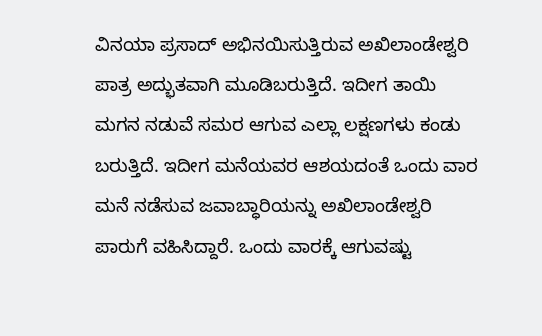ವಿನಯಾ ಪ್ರಸಾದ್ ಅಭಿನಯಿಸುತ್ತಿರುವ ಅಖಿಲಾಂಡೇಶ್ವರಿ ಪಾತ್ರ ಅದ್ಭುತವಾಗಿ ಮೂಡಿಬರುತ್ತಿದೆ. ಇದೀಗ ತಾಯಿ ಮಗನ ನಡುವೆ ಸಮರ ಆಗುವ ಎಲ್ಲಾ ಲಕ್ಷಣಗಳು ಕಂಡು ಬರುತ್ತಿದೆ. ಇದೀಗ ಮನೆಯವರ ಆಶಯದಂತೆ ಒಂದು ವಾರ ಮನೆ ನಡೆಸುವ ಜವಾಬ್ಧಾರಿಯನ್ನು ಅಖಿಲಾಂಡೇಶ್ವರಿ ಪಾರುಗೆ ವಹಿಸಿದ್ದಾರೆ. ಒಂದು ವಾರಕ್ಕೆ ಆಗುವಷ್ಟು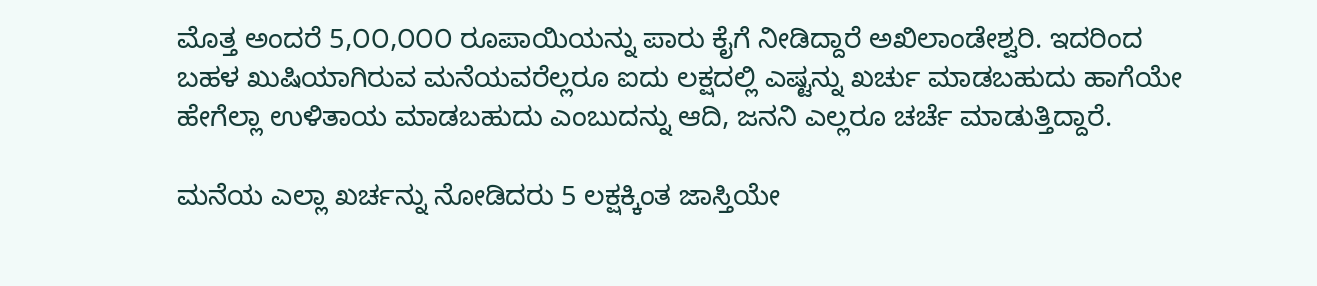ಮೊತ್ತ ಅಂದರೆ 5,೦೦,೦೦೦ ರೂಪಾಯಿಯನ್ನು ಪಾರು ಕೈಗೆ ನೀಡಿದ್ದಾರೆ ಅಖಿಲಾಂಡೇಶ್ವರಿ. ಇದರಿಂದ ಬಹಳ ಖುಷಿಯಾಗಿರುವ ಮನೆಯವರೆಲ್ಲರೂ ಐದು ಲಕ್ಷದಲ್ಲಿ ಎಷ್ಟನ್ನು ಖರ್ಚು ಮಾಡಬಹುದು ಹಾಗೆಯೇ ಹೇಗೆಲ್ಲಾ ಉಳಿತಾಯ ಮಾಡಬಹುದು ಎಂಬುದನ್ನು ಆದಿ, ಜನನಿ ಎಲ್ಲರೂ ಚರ್ಚೆ ಮಾಡುತ್ತಿದ್ದಾರೆ.

ಮನೆಯ ಎಲ್ಲಾ ಖರ್ಚನ್ನು ನೋಡಿದರು 5 ಲಕ್ಷಕ್ಕಿಂತ ಜಾಸ್ತಿಯೇ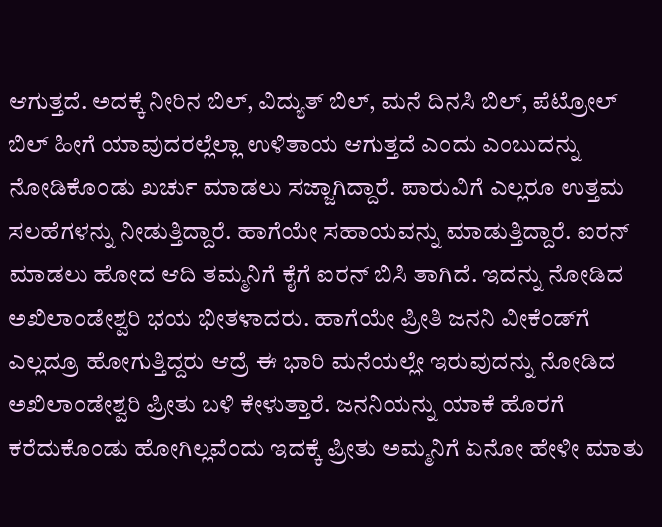ಆಗುತ್ತದೆ. ಅದಕ್ಕೆ ನೀರಿನ ಬಿಲ್, ವಿದ್ಯುತ್ ಬಿಲ್, ಮನೆ ದಿನಸಿ ಬಿಲ್, ಪೆಟ್ರೋಲ್ ಬಿಲ್ ಹೀಗೆ ಯಾವುದರಲ್ಲೆಲ್ಲಾ ಉಳಿತಾಯ ಆಗುತ್ತದೆ ಎಂದು ಎಂಬುದನ್ನು ನೋಡಿಕೊಂಡು ಖರ್ಚು ಮಾಡಲು ಸಜ್ಜಾಗಿದ್ದಾರೆ. ಪಾರುವಿಗೆ ಎಲ್ಲರೂ ಉತ್ತಮ ಸಲಹೆಗಳನ್ನು ನೀಡುತ್ತಿದ್ದಾರೆ. ಹಾಗೆಯೇ ಸಹಾಯವನ್ನು ಮಾಡುತ್ತಿದ್ದಾರೆ. ಐರನ್ ಮಾಡಲು ಹೋದ ಆದಿ ತಮ್ಮನಿಗೆ ಕೈಗೆ ಐರನ್ ಬಿಸಿ ತಾಗಿದೆ. ಇದನ್ನು ನೋಡಿದ ಅಖಿಲಾಂಡೇಶ್ವರಿ ಭಯ ಭೀತಳಾದರು. ಹಾಗೆಯೇ ಪ್ರೀತಿ ಜನನಿ ವೀಕೆಂಡ್‌ಗೆ ಎಲ್ಲದ್ರೂ ಹೋಗುತ್ತಿದ್ದರು ಆದ್ರೆ ಈ ಭಾರಿ ಮನೆಯಲ್ಲೇ ಇರುವುದನ್ನು ನೋಡಿದ ಅಖಿಲಾಂಡೇಶ್ವರಿ ಪ್ರೀತು ಬಳಿ ಕೇಳುತ್ತಾರೆ. ಜನನಿಯನ್ನು ಯಾಕೆ ಹೊರಗೆ ಕರೆದುಕೊಂಡು ಹೋಗಿಲ್ಲವೆಂದು ಇದಕ್ಕೆ ಪ್ರೀತು ಅಮ್ಮನಿಗೆ ಏನೋ ಹೇಳೀ ಮಾತು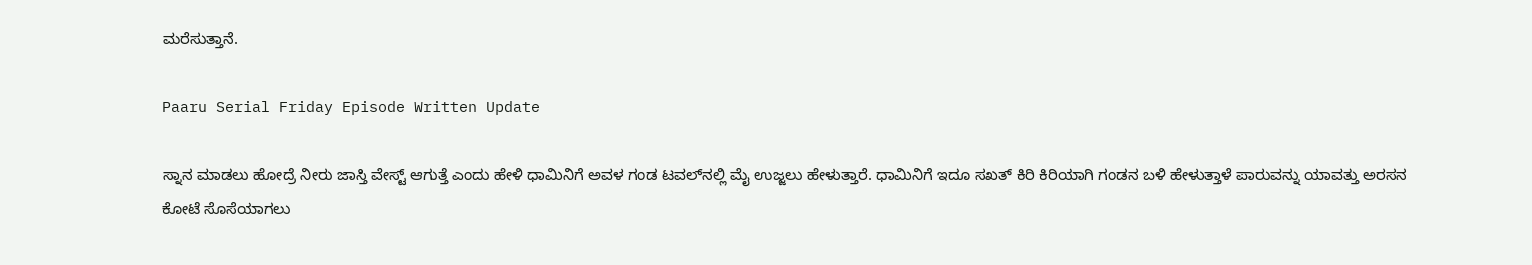ಮರೆಸುತ್ತಾನೆ.

Paaru Serial Friday Episode Written Update

ಸ್ನಾನ ಮಾಡಲು ಹೋದ್ರೆ ನೀರು ಜಾಸ್ತಿ ವೇಸ್ಟ್ ಆಗುತ್ತೆ ಎಂದು ಹೇಳಿ ಧಾಮಿನಿಗೆ ಅವಳ ಗಂಡ ಟವಲ್‌ನಲ್ಲಿ ಮೈ ಉಜ್ಜಲು ಹೇಳುತ್ತಾರೆ. ಧಾಮಿನಿಗೆ ಇದೂ ಸಖತ್ ಕಿರಿ ಕಿರಿಯಾಗಿ ಗಂಡನ ಬಳಿ ಹೇಳುತ್ತಾಳೆ ಪಾರುವನ್ನು ಯಾವತ್ತು ಅರಸನ ಕೋಟೆ ಸೊಸೆಯಾಗಲು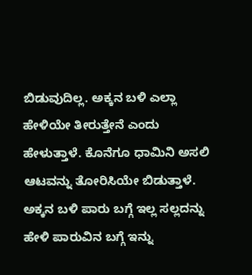ಬಿಡುವುದಿಲ್ಲ. ಅಕ್ಕನ ಬಳಿ ಎಲ್ಲಾ ಹೇಳಿಯೇ ತೀರುತ್ತೇನೆ ಎಂದು ಹೇಳುತ್ತಾಳೆ. ಕೊನೆಗೂ ಧಾಮಿನಿ ಅಸಲಿ ಆಟವನ್ನು ತೋರಿಸಿಯೇ ಬಿಡುತ್ತಾಳೆ. ಅಕ್ಕನ ಬಳಿ ಪಾರು ಬಗ್ಗೆ ಇಲ್ಲ ಸಲ್ಲದನ್ನು ಹೇಳಿ ಪಾರುವಿನ ಬಗ್ಗೆ ಇನ್ನು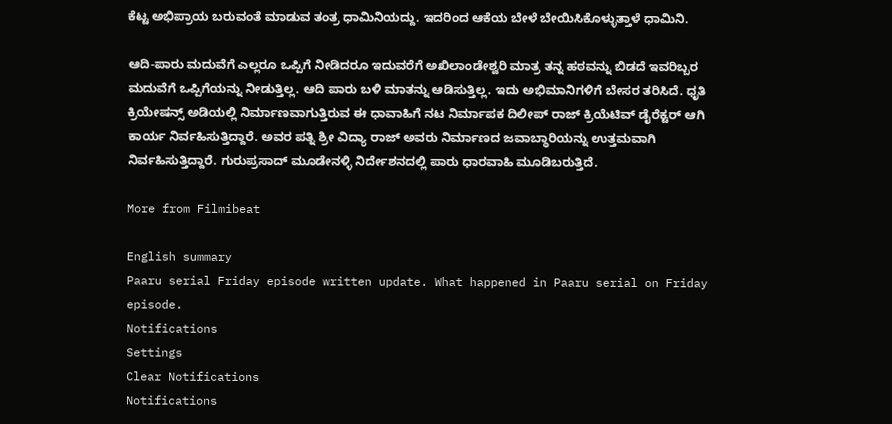ಕೆಟ್ಟ ಅಭಿಪ್ರಾಯ ಬರುವಂತೆ ಮಾಡುವ ತಂತ್ರ ಧಾಮಿನಿಯದ್ದು. ಇದರಿಂದ ಆಕೆಯ ಬೇಳೆ ಬೇಯಿಸಿಕೊಳ್ಳುತ್ತಾಳೆ ಧಾಮಿನಿ.

ಆದಿ-ಪಾರು ಮದುವೆಗೆ ಎಲ್ಲರೂ ಒಪ್ಪಿಗೆ ನೀಡಿದರೂ ಇದುವರೆಗೆ ಅಖಿಲಾಂಡೇಶ್ವರಿ ಮಾತ್ರ ತನ್ನ ಹಠವನ್ನು ಬಿಡದೆ ಇವರಿಬ್ಬರ ಮದುವೆಗೆ ಒಪ್ಪಿಗೆಯನ್ನು ನೀಡುತ್ತಿಲ್ಲ. ಆದಿ ಪಾರು ಬಳಿ ಮಾತನ್ನು ಆಡಿಸುತ್ತಿಲ್ಲ. ಇದು ಅಭಿಮಾನಿಗಳಿಗೆ ಬೇಸರ ತರಿಸಿದೆ. ಧೃತಿ ಕ್ರಿಯೇಷನ್ಸ್ ಅಡಿಯಲ್ಲಿ ನಿರ್ಮಾಣವಾಗುತ್ತಿರುವ ಈ ಧಾವಾಹಿಗೆ ನಟ ನಿರ್ಮಾಪಕ ದಿಲೀಪ್ ರಾಜ್ ಕ್ರಿಯೆಟಿವ್ ಡೈರೆಕ್ಟರ್ ಆಗಿ ಕಾರ್ಯ ನಿರ್ವಹಿಸುತ್ತಿದ್ದಾರೆ. ಅವರ ಪತ್ನಿ ಶ್ರೀ ವಿದ್ಯಾ ರಾಜ್ ಅವರು ನಿರ್ಮಾಣದ ಜವಾಬ್ಧಾರಿಯನ್ನು ಉತ್ತಮವಾಗಿ ನಿರ್ವಹಿಸುತ್ತಿದ್ದಾರೆ. ಗುರುಪ್ರಸಾದ್ ಮೂಡೇನಳ್ಳಿ ನಿರ್ದೇಶನದಲ್ಲಿ ಪಾರು ಧಾರವಾಹಿ ಮೂಡಿಬರುತ್ತಿದೆ.

More from Filmibeat

English summary
Paaru serial Friday episode written update. What happened in Paaru serial on Friday episode.
Notifications
Settings
Clear Notifications
Notifications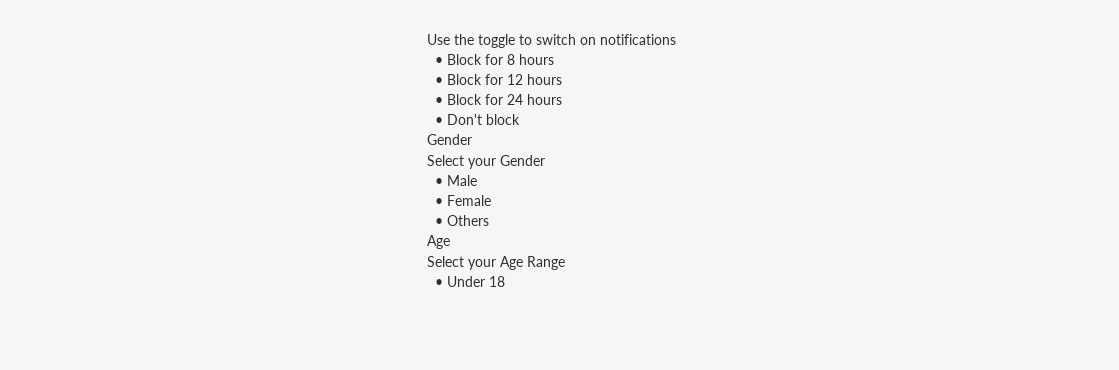Use the toggle to switch on notifications
  • Block for 8 hours
  • Block for 12 hours
  • Block for 24 hours
  • Don't block
Gender
Select your Gender
  • Male
  • Female
  • Others
Age
Select your Age Range
  • Under 18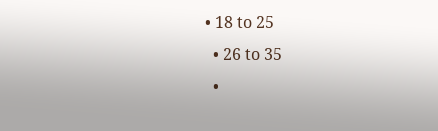• 18 to 25
  • 26 to 35
  •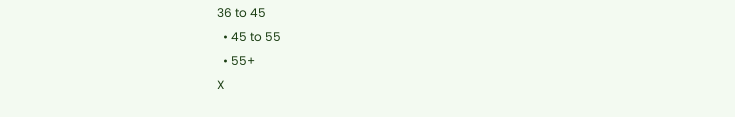36 to 45
  • 45 to 55
  • 55+
X